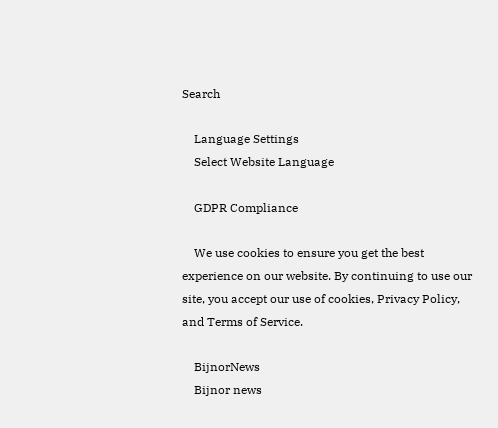Search

    Language Settings
    Select Website Language

    GDPR Compliance

    We use cookies to ensure you get the best experience on our website. By continuing to use our site, you accept our use of cookies, Privacy Policy, and Terms of Service.

    BijnorNews
    Bijnor news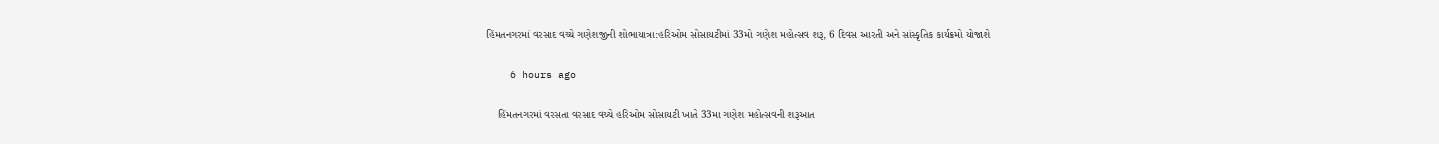હિંમતનગરમાં વરસાદ વચ્ચે ગણેશજીની શોભાયાત્રા:હરિઓમ સોસાયટીમાં 33મો ગણેશ મહોત્સવ શરૂ, 6 દિવસ આરતી અને સાંસ્કૃતિક કાર્યક્રમો યોજાશે

    6 hours ago

    હિંમતનગરમાં વરસતા વરસાદ વચ્ચે હરિઓમ સોસાયટી ખાતે 33મા ગણેશ મહોત્સવની શરૂઆત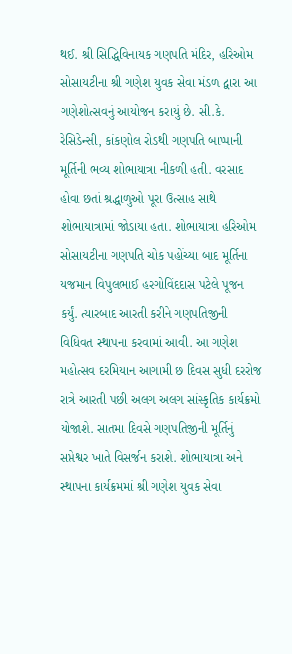થઈ. શ્રી સિદ્ધિવિનાયક ગણપતિ મંદિર, હરિઓમ સોસાયટીના શ્રી ગણેશ યુવક સેવા મંડળ દ્વારા આ ગણેશોત્સવનું આયોજન કરાયું છે. સી.કે. રેસિડેન્સી, કાંકણોલ રોડથી ગણપતિ બાપ્પાની મૂર્તિની ભવ્ય શોભાયાત્રા નીકળી હતી. વરસાદ હોવા છતાં શ્રદ્ધાળુઓ પૂરા ઉત્સાહ સાથે શોભાયાત્રામાં જોડાયા હતા. શોભાયાત્રા હરિઓમ સોસાયટીના ગણપતિ ચોક પહોંચ્યા બાદ મૂર્તિના યજમાન વિપુલભાઈ હરગોવિંદદાસ પટેલે પૂજન કર્યું. ત્યારબાદ આરતી કરીને ગણપતિજીની વિધિવત સ્થાપના કરવામાં આવી. આ ગણેશ મહોત્સવ દરમિયાન આગામી છ દિવસ સુધી દરરોજ રાત્રે આરતી પછી અલગ અલગ સાંસ્કૃતિક કાર્યક્રમો યોજાશે. સાતમા દિવસે ગણપતિજીની મૂર્તિનું સપ્તેશ્વર ખાતે વિસર્જન કરાશે. શોભાયાત્રા અને સ્થાપના કાર્યક્રમમાં શ્રી ગણેશ યુવક સેવા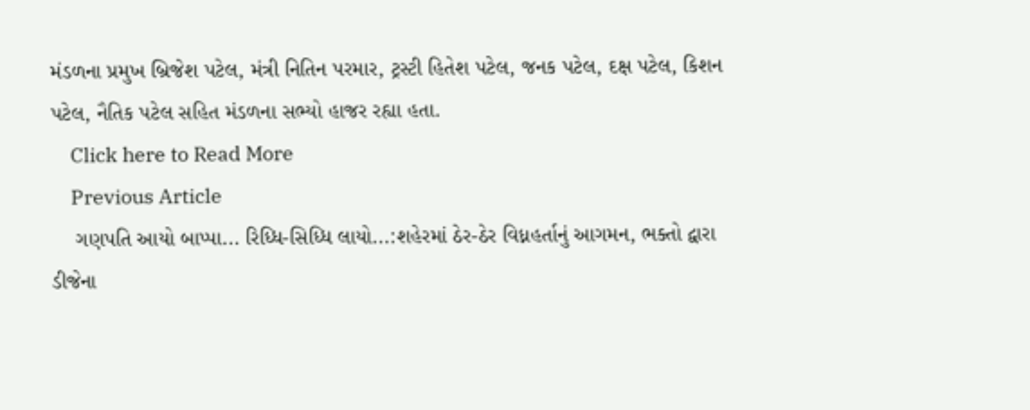મંડળના પ્રમુખ બ્રિજેશ પટેલ, મંત્રી નિતિન પરમાર, ટ્રસ્ટી હિતેશ પટેલ, જનક પટેલ, દક્ષ પટેલ, કિશન પટેલ, નૈતિક પટેલ સહિત મંડળના સભ્યો હાજર રહ્યા હતા.
    Click here to Read More
    Previous Article
    ગણપતિ આયો બાપ્પા... રિધ્ધિ-સિધ્ધિ લાયો...:શહેરમાં ઠેર-ઠેર વિધ્નહર્તાનું આગમન, ભક્તો દ્વારા ડીજેના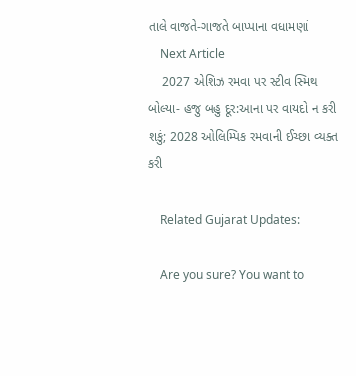તાલે વાજતે-ગાજતે બાપ્પાના વધામણાં
    Next Article
    2027 એશિઝ રમવા પર સ્ટીવ સ્મિથ બોલ્યા- હજુ બહુ દૂર:આના પર વાયદો ન કરી શકું; 2028 ઓલિમ્પિક રમવાની ઈચ્છા વ્યક્ત કરી

    Related Gujarat Updates:

    Are you sure? You want to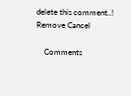delete this comment..! Remove Cancel

    Comments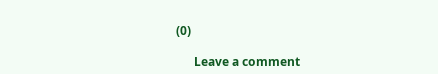(0)

      Leave a comment